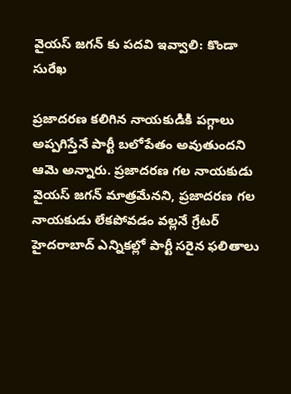వైయస్ జగన్ కు పదవి ఇవ్వాలి: కొండా సురేఖ

ప్రజాదరణ కలిగిన నాయకుడికి పగ్గాలు అప్పగిస్తేనే పార్టీ బలోపేతం అవుతుందని ఆమె అన్నారు. ప్రజాదరణ గల నాయకుడు వైయస్ జగన్ మాత్రమేనని, ప్రజాదరణ గల నాయకుడు లేకపోవడం వల్లనే గ్రేటర్ హైదరాబాద్ ఎన్నికల్లో పార్టీ సరైన ఫలితాలు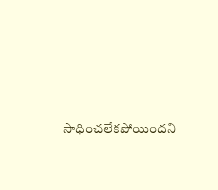సాధించలేకపోయిందని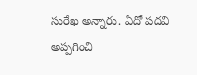సురేఖ అన్నారు. ఏదో పదవి అప్పగించి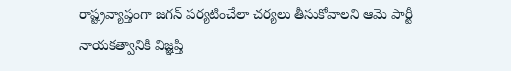రాష్ట్రవ్యాప్తంగా జగన్ పర్యటించేలా చర్యలు తీసుకోవాలని ఆమె పార్టీ నాయకత్వానికి విజ్ఞప్తి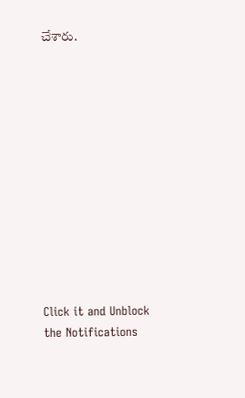చేశారు.












Click it and Unblock the Notifications